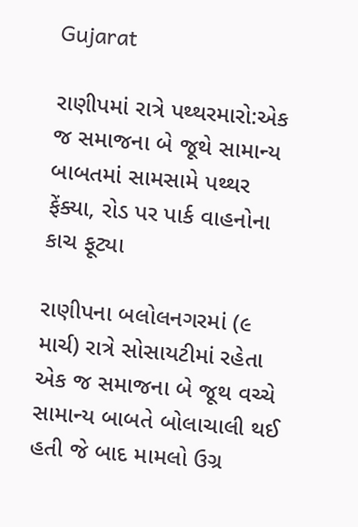Gujarat

રાણીપમાં રાત્રે પથ્થરમારો:એક જ સમાજના બે જૂથે સામાન્ય બાબતમાં સામસામે પથ્થર ફેંક્યા, રોડ પર પાર્ક વાહનોના કાચ ફૂટ્યા

રાણીપના બલોલનગરમાં (૯ માર્ચ) રાત્રે સોસાયટીમાં રહેતા એક જ સમાજના બે જૂથ વચ્ચે સામાન્ય બાબતે બોલાચાલી થઈ હતી જે બાદ મામલો ઉગ્ર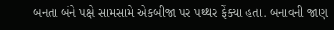બનતા બંને પક્ષે સામસામે એકબીજા પર પથ્થર ફેંક્યા હતા. બનાવની જાણ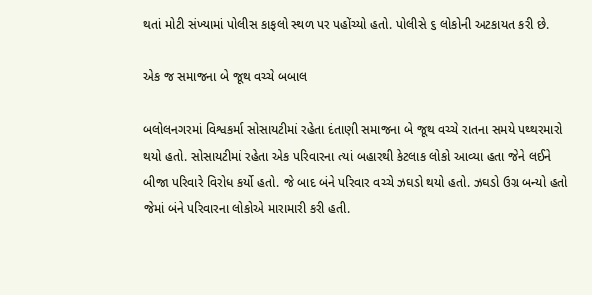થતાં મોટી સંખ્યામાં પોલીસ કાફલો સ્થળ પર પહોંચ્યો હતો. પોલીસે ૬ લોકોની અટકાયત કરી છે.

એક જ સમાજના બે જૂથ વચ્ચે બબાલ

બલોલનગરમાં વિશ્વકર્મા સોસાયટીમાં રહેતા દંતાણી સમાજના બે જૂથ વચ્ચે રાતના સમયે પથ્થરમારો થયો હતો. સોસાયટીમાં રહેતા એક પરિવારના ત્યાં બહારથી કેટલાક લોકો આવ્યા હતા જેને લઈને બીજા પરિવારે વિરોધ કર્યો હતો. જે બાદ બંને પરિવાર વચ્ચે ઝઘડો થયો હતો. ઝઘડો ઉગ્ર બન્યો હતો જેમાં બંને પરિવારના લોકોએ મારામારી કરી હતી.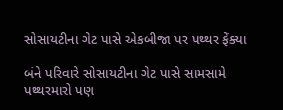સોસાયટીના ગેટ પાસે એકબીજા પર પથ્થર ફેંક્યા

બંને પરિવારે સોસાયટીના ગેટ પાસે સામસામે પથ્થરમારો પણ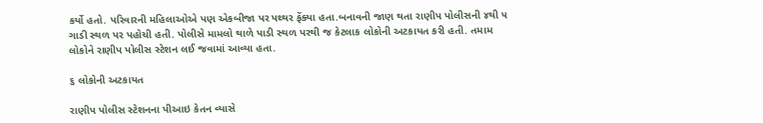કર્યો હતો. પરિવારની મહિલાઓએ પણ એકબીજા પર પથ્થર ફેંક્યા હતા.બનાવની જાણ થતા રાણીપ પોલીસની ૪થી ૫ ગાડી સ્થળ પર પહોચી હતી. પોલીસે મામલો થાળે પાડી સ્થળ પરથી જ કેટલાક લોકોની અટકાયત કરી હતી. તમામ લોકોને રાણીપ પોલીસ સ્ટેશન લઈ જવામાં આવ્યા હતા.

૬ લોકોની અટકાયત

રાણીપ પોલીસ સ્ટેશનના પીઆઇ કેતન વ્યાસે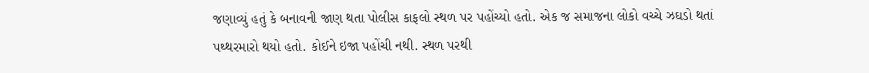જણાવ્યું હતું કે બનાવની જાણ થતા પોલીસ કાફલો સ્થળ પર પહોંચ્યો હતો. એક જ સમાજના લોકો વચ્ચે ઝઘડો થતાં પથ્થરમારો થયો હતો. કોઈને ઇજા પહોંચી નથી. સ્થળ પરથી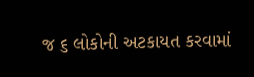જ ૬ લોકોની અટકાયત કરવામાં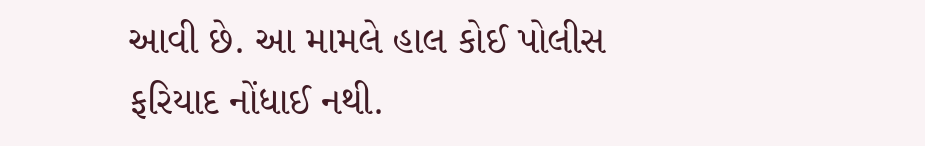આવી છે. આ મામલે હાલ કોઈ પોલીસ ફરિયાદ નોંધાઈ નથી.